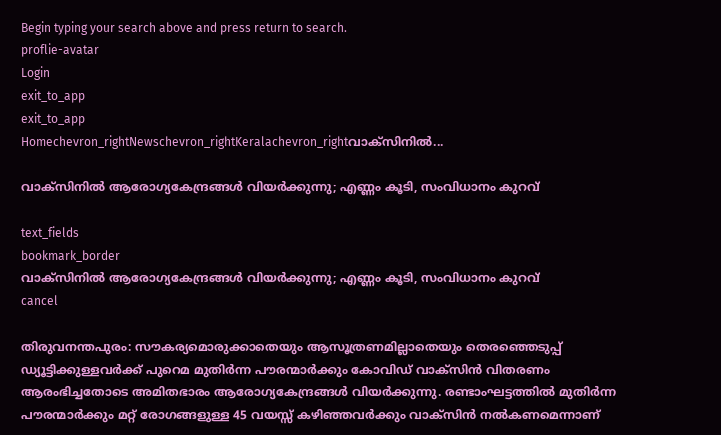Begin typing your search above and press return to search.
proflie-avatar
Login
exit_to_app
exit_to_app
Homechevron_rightNewschevron_rightKeralachevron_rightവാക്സിനിൽ...

വാക്സിനിൽ ആരോഗ്യകേന്ദ്രങ്ങൾ വിയർക്കുന്നു; എണ്ണം കൂടി, സംവിധാനം കുറവ്

text_fields
bookmark_border
വാക്സിനിൽ ആരോഗ്യകേന്ദ്രങ്ങൾ വിയർക്കുന്നു; എണ്ണം കൂടി, സംവിധാനം കുറവ്
cancel

തിരുവനന്തപുരം: സൗകര്യമൊരുക്കാതെയും ആസൂത്രണമില്ലാതെയും തെരഞ്ഞെടുപ്പ് ഡ്യൂട്ടിക്കുള്ളവർക്ക് പുറെമ മുതിർന്ന പൗരന്മാർക്കും കോവിഡ് വാക്സിൻ വിതരണം ആരംഭിച്ചതോടെ അമിതഭാരം ആരോഗ്യകേന്ദ്രങ്ങൾ വിയർക്കുന്നു. രണ്ടാംഘട്ടത്തിൽ മുതിർന്ന പൗരന്മാർക്കും മറ്റ് രോഗങ്ങളുള്ള 45 വയസ്സ് കഴിഞ്ഞവർക്കും വാക്സിൻ നൽകണമെന്നാണ്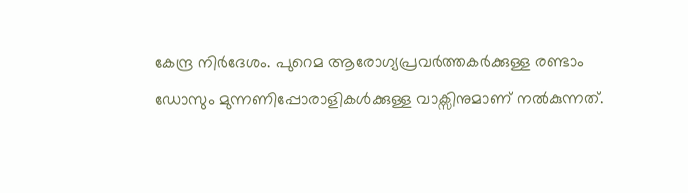കേന്ദ്ര നിർദേശം. പുറെമ ആരോഗ്യപ്രവർത്തകർക്കുള്ള രണ്ടാം ഡോസും മുന്നണിപ്പോരാളികൾക്കുള്ള വാക്സിനുമാണ് നൽകുന്നത്.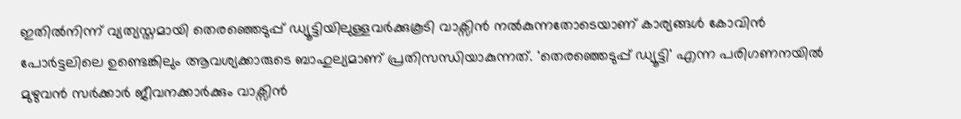ഇതിൽനിന്ന് വ്യത്യസ്തമായി തെരഞ്ഞെടുപ്പ് ഡ്യൂട്ടിയിലുള്ളവർക്കുകൂടി വാക്സിൻ നൽകുന്നതോടെയാണ് കാര്യങ്ങൾ കോവിൻ പോർട്ടലിലെ ഉണ്ടെങ്കിലും ആവശ്യക്കാരുടെ ബാഹുല്യമാണ് പ്രതിസന്ധിയാകുന്നത്. 'തെരഞ്ഞെടുപ്പ് ഡ്യൂട്ടി' എന്ന പരിഗണനയിൽ മുഴുവൻ സർക്കാർ ജീവനക്കാർക്കും വാക്സിൻ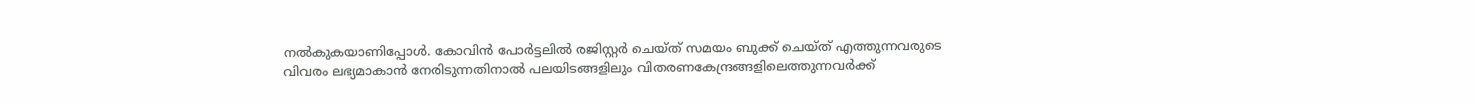നൽകുകയാണിപ്പോൾ. കോവിൻ പോർട്ടലിൽ രജിസ്റ്റർ ചെയ്ത് സമയം ബുക്ക് ചെയ്ത് എത്തുന്നവരുടെ വിവരം ലഭ്യമാകാൻ നേരിടുന്നതിനാൽ പലയിടങ്ങളിലും വിതരണകേന്ദ്രങ്ങളിലെത്തുന്നവർക്ക്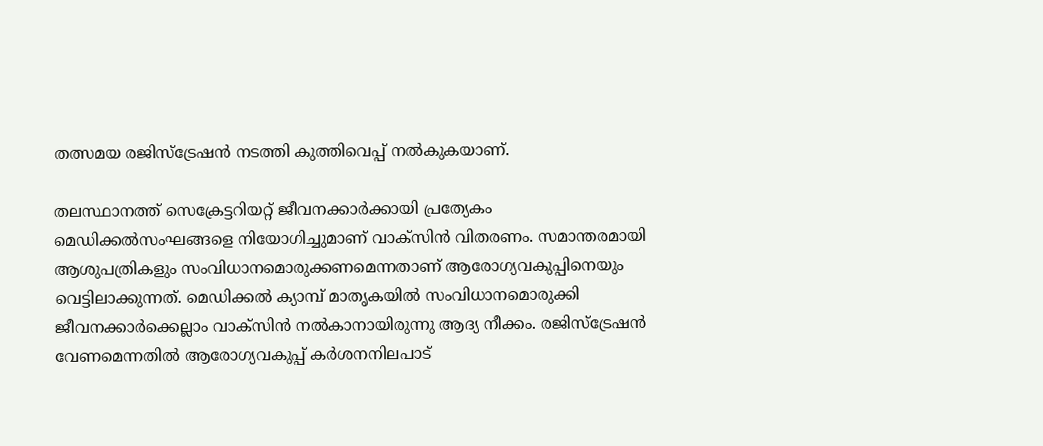തത്സമയ രജിസ്ട്രേഷൻ നടത്തി കുത്തിവെപ്പ് നൽകുകയാണ്.

തലസ്ഥാനത്ത് സെക്രേട്ടറിയറ്റ് ജീവനക്കാർക്കായി പ്രത്യേകം മെഡിക്കൽസംഘങ്ങളെ നിയോഗിച്ചുമാണ് വാക്സിൻ വിതരണം. സമാന്തരമായി ആശുപത്രികളും സംവിധാനമൊരുക്കണമെന്നതാണ് ആരോഗ്യവകുപ്പിനെയും വെട്ടിലാക്കുന്നത്. മെഡിക്കൽ ക്യാമ്പ് മാതൃകയിൽ സംവിധാനമൊരുക്കി ജീവനക്കാർക്കെല്ലാം വാക്സിൻ നൽകാനായിരുന്നു ആദ്യ നീക്കം. രജിസ്ട്രേഷൻ വേണമെന്നതിൽ ആരോഗ്യവകുപ്പ് കർശനനിലപാട്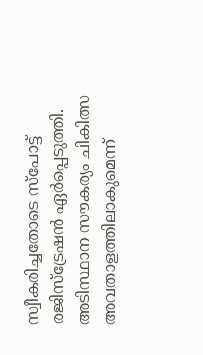സ്വീകരിച്ചതോടെ സ്പോട്ട് രജിസ്ട്രേഷൻ ഏർപ്പെടുത്തി. അടിസ്ഥാന സൗകര്യം ചികിത്സ അവതാളത്തിലാകുമെന്ന്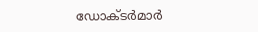ഡോക്ടർമാർ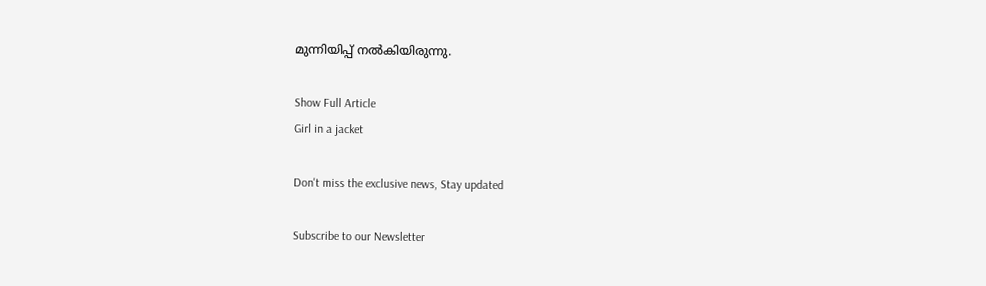മുന്നിയിപ്പ് നൽകിയിരുന്നു.

Show Full Article
Girl in a jacket

Don't miss the exclusive news, Stay updated

Subscribe to our Newsletter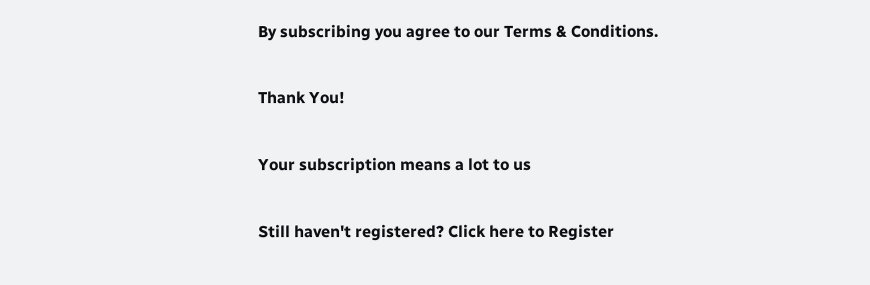By subscribing you agree to our Terms & Conditions.

Thank You!

Your subscription means a lot to us

Still haven't registered? Click here to Register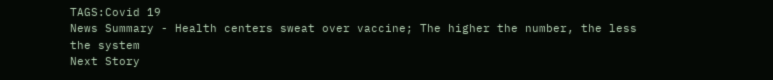TAGS:Covid 19
News Summary - Health centers sweat over vaccine; The higher the number, the less the system
Next Story